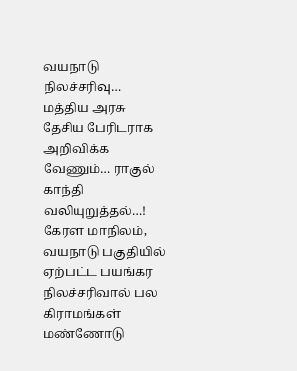வயநாடு நிலச்சரிவு… மத்திய அரசு தேசிய பேரிடராக அறிவிக்க வேணும்… ராகுல் காந்தி வலியுறுத்தல்…!
கேரள மாநிலம், வயநாடு பகுதியில் ஏற்பட்ட பயங்கர நிலச்சரிவால் பல கிராமங்கள் மண்ணோடு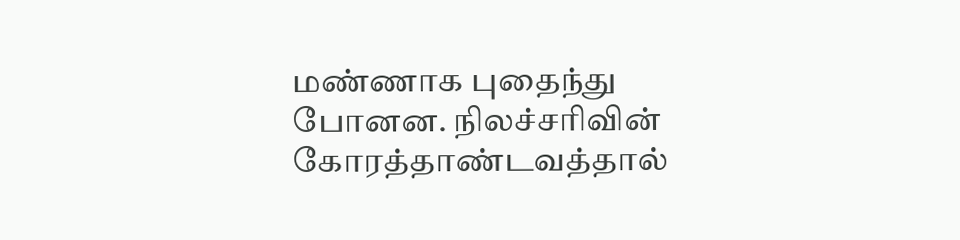மண்ணாக புதைந்து போனன. நிலச்சரிவின் கோரத்தாண்டவத்தால்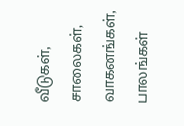வீடுகள், சாலைகள், வாகனங்கள், பாலங்கள்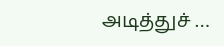அடித்துச் …